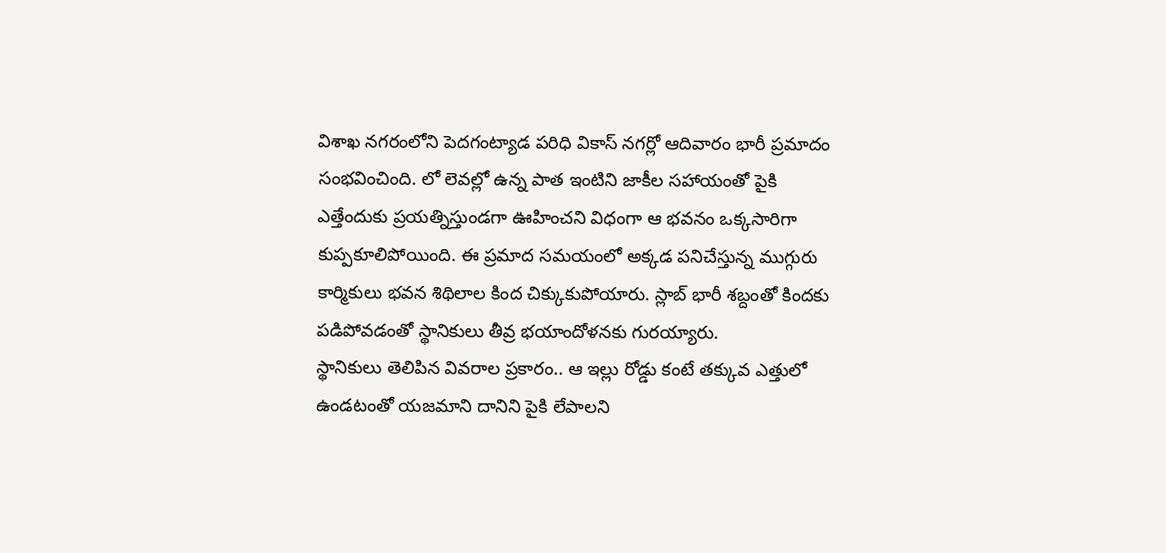విశాఖ నగరంలోని పెదగంట్యాడ పరిధి వికాస్ నగర్లో ఆదివారం భారీ ప్రమాదం సంభవించింది. లో లెవల్లో ఉన్న పాత ఇంటిని జాకీల సహాయంతో పైకి ఎత్తేందుకు ప్రయత్నిస్తుండగా ఊహించని విధంగా ఆ భవనం ఒక్కసారిగా కుప్పకూలిపోయింది. ఈ ప్రమాద సమయంలో అక్కడ పనిచేస్తున్న ముగ్గురు కార్మికులు భవన శిథిలాల కింద చిక్కుకుపోయారు. స్లాబ్ భారీ శబ్దంతో కిందకు పడిపోవడంతో స్థానికులు తీవ్ర భయాందోళనకు గురయ్యారు.
స్థానికులు తెలిపిన వివరాల ప్రకారం.. ఆ ఇల్లు రోడ్డు కంటే తక్కువ ఎత్తులో ఉండటంతో యజమాని దానిని పైకి లేపాలని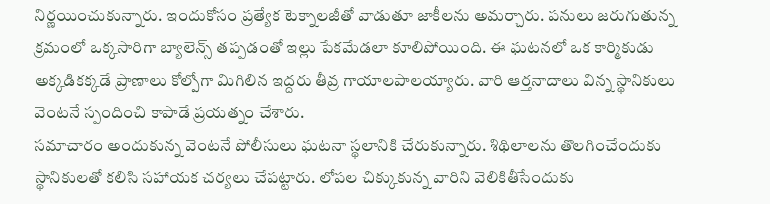నిర్ణయించుకున్నారు. ఇందుకోసం ప్రత్యేక టెక్నాలజీతో వాడుతూ జాకీలను అమర్చారు. పనులు జరుగుతున్న క్రమంలో ఒక్కసారిగా బ్యాలెన్స్ తప్పడంతో ఇల్లు పేకమేడలా కూలిపోయింది. ఈ ఘటనలో ఒక కార్మికుడు అక్కడికక్కడే ప్రాణాలు కోల్పోగా మిగిలిన ఇద్దరు తీవ్ర గాయాలపాలయ్యారు. వారి ఆర్తనాదాలు విన్న స్థానికులు వెంటనే స్పందించి కాపాడే ప్రయత్నం చేశారు.
సమాచారం అందుకున్న వెంటనే పోలీసులు ఘటనా స్థలానికి చేరుకున్నారు. శిథిలాలను తొలగించేందుకు స్థానికులతో కలిసి సహాయక చర్యలు చేపట్టారు. లోపల చిక్కుకున్న వారిని వెలికితీసేందుకు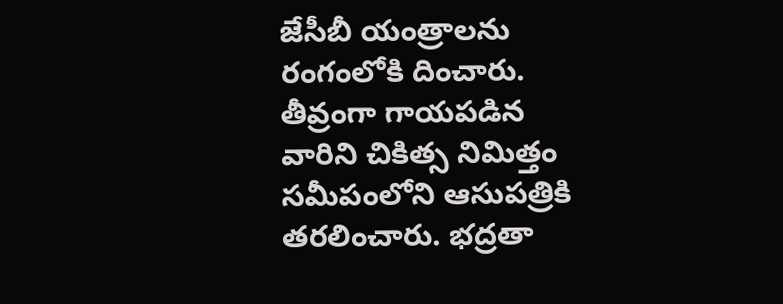జేసీబీ యంత్రాలను రంగంలోకి దించారు. తీవ్రంగా గాయపడిన వారిని చికిత్స నిమిత్తం సమీపంలోని ఆసుపత్రికి తరలించారు. భద్రతా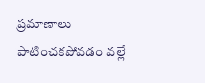ప్రమాణాలు పాటించకపోవడం వల్లే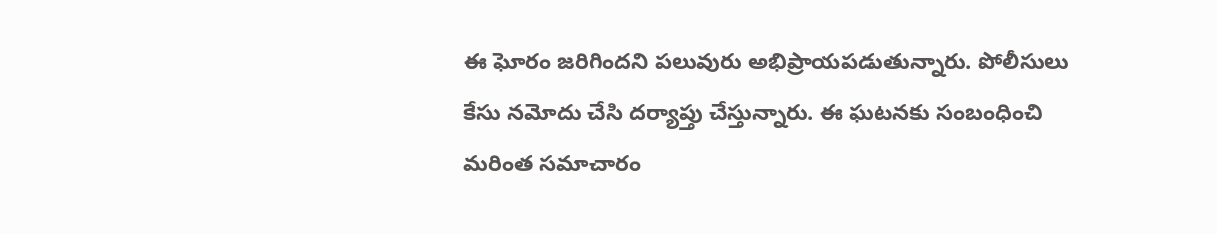ఈ ఘోరం జరిగిందని పలువురు అభిప్రాయపడుతున్నారు. పోలీసులు కేసు నమోదు చేసి దర్యాప్తు చేస్తున్నారు. ఈ ఘటనకు సంబంధించి మరింత సమాచారం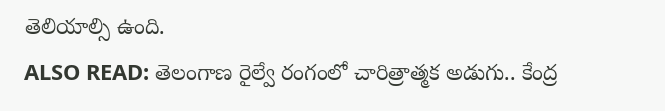తెలియాల్సి ఉంది.
ALSO READ: తెలంగాణ రైల్వే రంగంలో చారిత్రాత్మక అడుగు.. కేంద్ర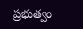ప్రభుత్వం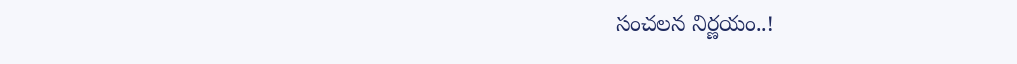సంచలన నిర్ణయం..!